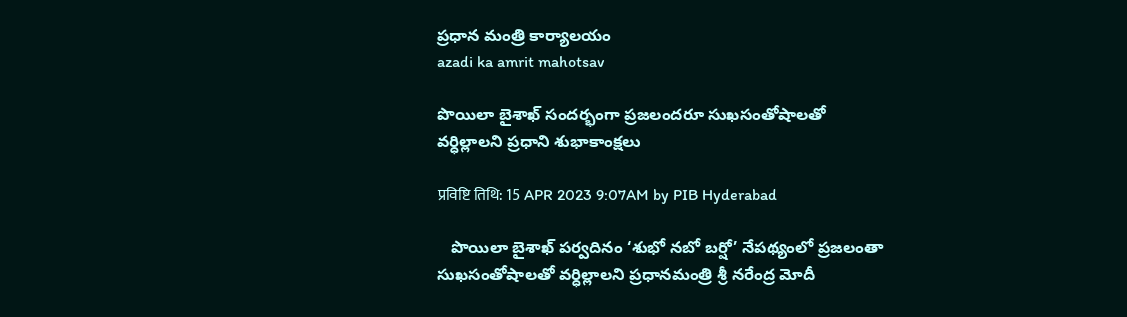ప్రధాన మంత్రి కార్యాలయం
azadi ka amrit mahotsav

పొయిలా బైశాఖ్ సందర్భంగా ప్రజలందరూ సుఖసంతోషాలతో వర్ధిల్లాలని ప్రధాని శుభాకాంక్షలు

प्रविष्टि तिथि: 15 APR 2023 9:07AM by PIB Hyderabad

   పొయిలా బైశాఖ్‌ పర్వదినం ‘శుభో నబో బర్షో’ నేపథ్యంలో ప్రజలంతా సుఖసంతోషాలతో వర్ధిల్లాలని ప్రధానమంత్రి శ్రీ నరేంద్ర మోదీ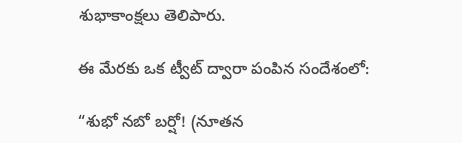శుభాకాంక్షలు తెలిపారు.

ఈ మేరకు ఒక ట్వీట్‌ ద్వారా పంపిన సందేశంలో:

“శుభో నబో బర్షో! (నూతన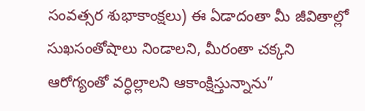సంవత్సర శుభాకాంక్షలు) ఈ ఏడాదంతా మీ జీవితాల్లో సుఖసంతోషాలు నిండాలని, మీరంతా చక్కని ఆరోగ్యంతో వర్ధిల్లాలని ఆకాంక్షిస్తున్నాను”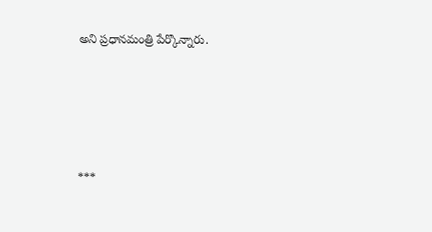అని ప్రధానమంత్రి పేర్కొన్నారు.





***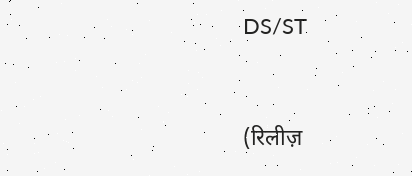DS/ST


(रिलीज़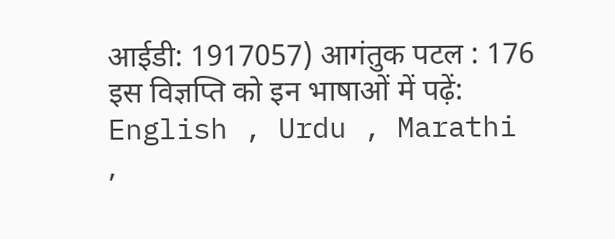आईडी: 1917057) आगंतुक पटल : 176
इस विज्ञप्ति को इन भाषाओं में पढ़ें: English , Urdu , Marathi ,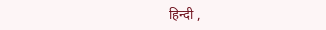हिन्दी ,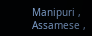Manipuri , Assamese ,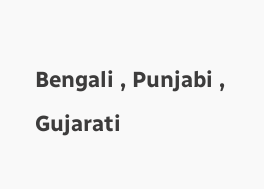Bengali , Punjabi , Gujarati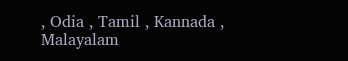, Odia , Tamil , Kannada , Malayalam